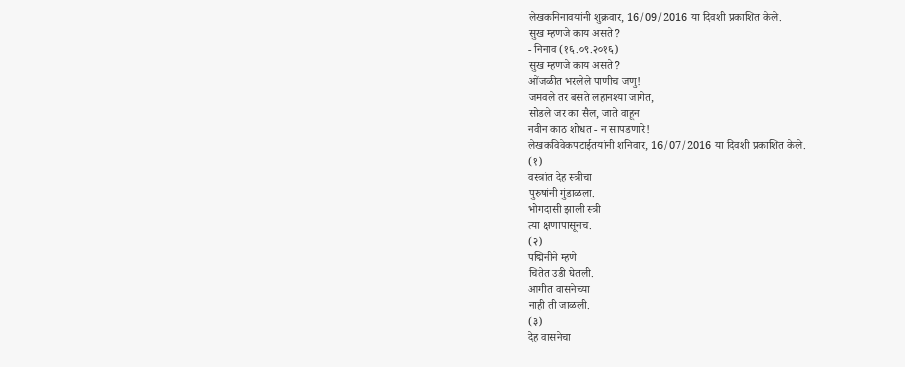लेखकनिनावयांनी शुक्रवार, 16/09/2016 या दिवशी प्रकाशित केले.
सुख म्हणजे काय असते?
- निनाव (१६.०९.२०१६)
सुख म्हणजे काय असते?
ओंजळीत भरलेले पाणीच जणु!
जमवले तर बसते लहानश्या जागेत,
सोडले जर का सैल, जाते वाहून
नवीन काठ शोधत - न सापडणारे!
लेखकविवेकपटाईतयांनी शनिवार, 16/07/2016 या दिवशी प्रकाशित केले.
(१)
वस्त्रांत देह स्त्रीचा
पुरुषांनी गुंडाळला.
भोगदासी झाली स्त्री
त्या क्षणापासूनच.
(२)
पद्मिनीने म्हणे
चितेत उडी घेतली.
आगीत वासनेच्या
नाही ती जाळली.
(३)
देह वासनेचा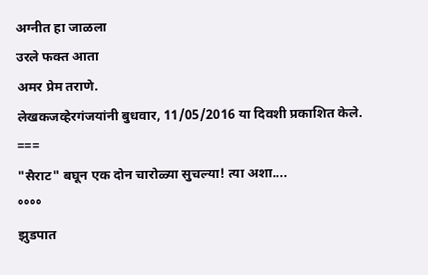अग्नीत हा जाळला
उरले फक्त आता
अमर प्रेम तराणे.
लेखकजव्हेरगंजयांनी बुधवार, 11/05/2016 या दिवशी प्रकाशित केले.
===
"सैराट" बघून एक दोन चारोळ्या सुचल्या! त्या अशा....
°°°°
झुडपात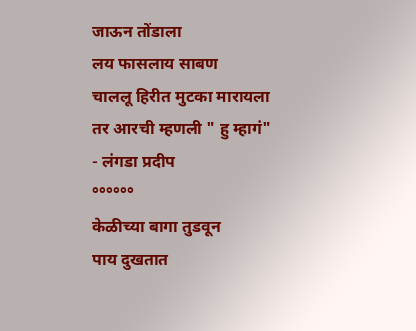जाऊन तोंडाला
लय फासलाय साबण
चाललू हिरीत मुटका मारायला
तर आरची म्हणली " हु म्हागं"
- लंगडा प्रदीप
°°°°°°
केळीच्या बागा तुडवून
पाय दुखतात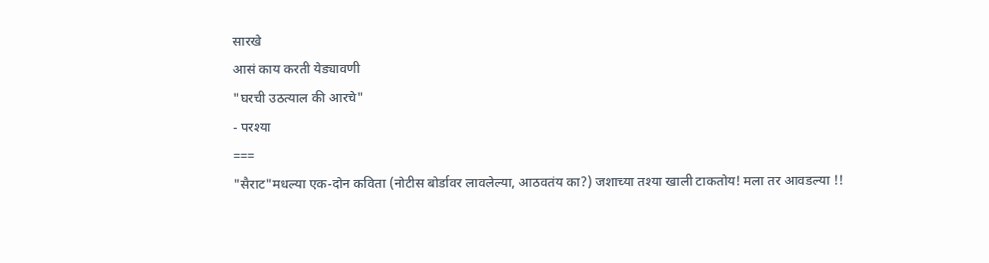सारखे
आसं काय करती येड्यावणी
"घरची उठत्याल की आरचे"
- परश्या
===
"सैराट"मधल्या एक-दोन कविता (नोटीस बोर्डावर लावलेल्या, आठवतंय का?) जशाच्या तश्या खाली टाकतोय! मला तर आवडल्या !!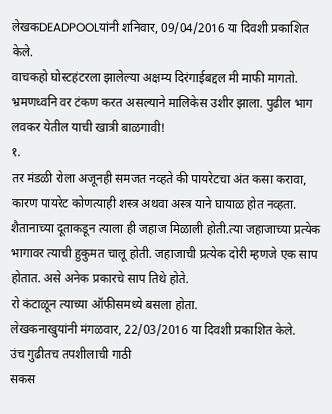लेखकDEADPOOLयांनी शनिवार, 09/04/2016 या दिवशी प्रकाशित केले.
वाचकहो घोस्टहंटरला झालेल्या अक्षम्य दिरंगाईबद्दल मी माफी मागतो. भ्रमणध्वनि वर टंकण करत असल्याने मालिकेस उशीर झाला. पुढील भाग लवकर येतील याची खात्री बाळगावी!
१.
तर मंडळी रोला अजूनही समजत नव्हते की पायरेटचा अंत कसा करावा, कारण पायरेट कोणत्याही शस्त्र अथवा अस्त्र याने घायाळ होत नव्हता. शैतानाच्या दूताकडून त्याला ही जहाज मिळाली होती.त्या जहाजाच्या प्रत्येक भागावर त्याची हुकुमत चालू होती. जहाजाची प्रत्येक दोरी म्हणजे एक साप होतात. असे अनेक प्रकारचे साप तिथे होते.
रो कंटाळून त्याच्या ऑफीसमध्ये बसला होता.
लेखकनाखुयांनी मंगळवार, 22/03/2016 या दिवशी प्रकाशित केले.
उंच गुढीतच तपशीलाची गाठी
सकस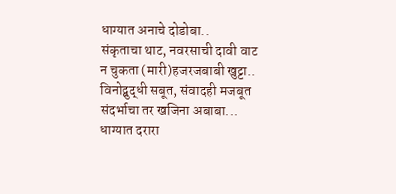धाग्यात अनाचे दोडोबा..
संकृताचा थाट, नवरसाची दावी वाट
न चुकता (मारी)हजरजबाबी खुट्टा..
विनोद्बुद्धी सबूत, संवादही मजबूत
संदर्भाचा तर खजिना अबाबा...
धाग्यात दरारा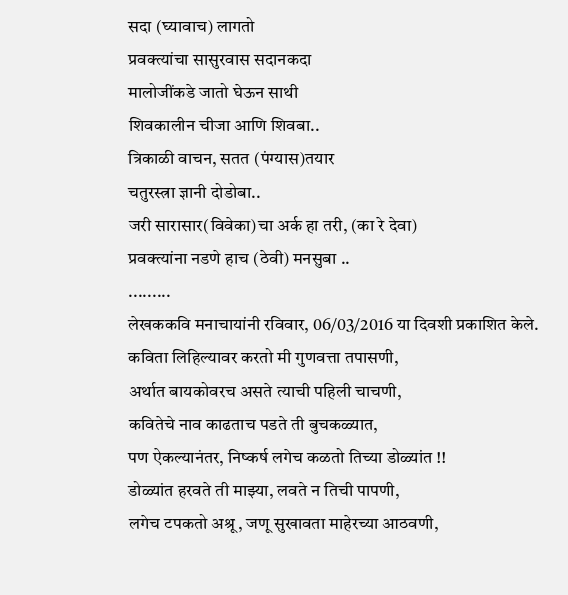सदा (घ्यावाच) लागतो
प्रवक्त्यांचा सासुरवास सदानकदा
मालोजींकडे जातो घेऊन साथी
शिवकालीन चीजा आणि शिवबा..
त्रिकाळी वाचन, सतत (पंग्यास)तयार
चतुरस्त्रा ज्ञानी दोडोबा..
जरी सारासार(विवेका)चा अर्क हा तरी, (का रे देवा)
प्रवक्त्यांना नडणे हाच (ठेवी) मनसुबा ..
.........
लेखककवि मनाचायांनी रविवार, 06/03/2016 या दिवशी प्रकाशित केले.
कविता लिहिल्यावर करतो मी गुणवत्ता तपासणी,
अर्थात बायकोवरच असते त्याची पहिली चाचणी,
कवितेचे नाव काढताच पडते ती बुचकळ्यात,
पण ऐकल्यानंतर, निष्कर्ष लगेच कळतो तिच्या डोळ्यांत !!
डोळ्यांत हरवते ती माझ्या, लवते न तिची पापणी,
लगेच टपकतो अश्रू, जणू सुखावता माहेरच्या आठवणी,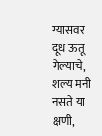ग्यासवर दूध ऊतू गेल्याचे, शल्य मनी नसते या क्षणी,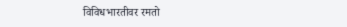विविधभारतीवर रमतो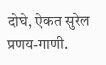दोघे, ऐकत सुरेल प्रणय-गाणी.